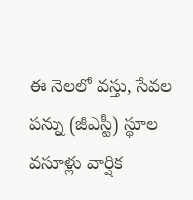ఈ నెలలో వస్తు, సేవల పన్ను (జీఎస్టీ) స్థూల వసూళ్లు వార్షిక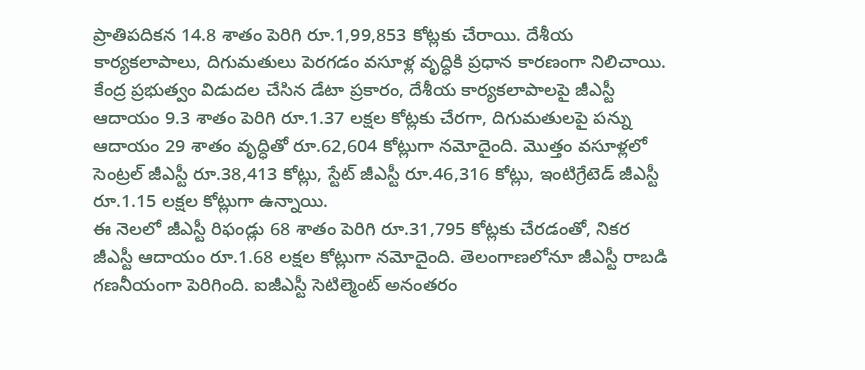ప్రాతిపదికన 14.8 శాతం పెరిగి రూ.1,99,853 కోట్లకు చేరాయి. దేశీయ కార్యకలాపాలు, దిగుమతులు పెరగడం వసూళ్ల వృద్ధికి ప్రధాన కారణంగా నిలిచాయి. కేంద్ర ప్రభుత్వం విడుదల చేసిన డేటా ప్రకారం, దేశీయ కార్యకలాపాలపై జీఎస్టీ ఆదాయం 9.3 శాతం పెరిగి రూ.1.37 లక్షల కోట్లకు చేరగా, దిగుమతులపై పన్ను ఆదాయం 29 శాతం వృద్ధితో రూ.62,604 కోట్లుగా నమోదైంది. మొత్తం వసూళ్లలో సెంట్రల్ జీఎస్టీ రూ.38,413 కోట్లు, స్టేట్ జీఎస్టీ రూ.46,316 కోట్లు, ఇంటిగ్రేటెడ్ జీఎస్టీ రూ.1.15 లక్షల కోట్లుగా ఉన్నాయి.
ఈ నెలలో జీఎస్టీ రిఫండ్లు 68 శాతం పెరిగి రూ.31,795 కోట్లకు చేరడంతో, నికర జీఎస్టీ ఆదాయం రూ.1.68 లక్షల కోట్లుగా నమోదైంది. తెలంగాణలోనూ జీఎస్టీ రాబడి గణనీయంగా పెరిగింది. ఐజీఎస్టీ సెటిల్మెంట్ అనంతరం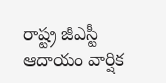రాష్ట్ర జీఎస్టీ ఆదాయం వార్షిక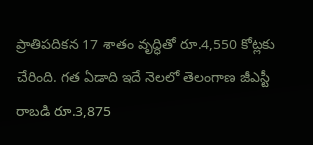ప్రాతిపదికన 17 శాతం వృద్ధితో రూ.4,550 కోట్లకు చేరింది. గత ఏడాది ఇదే నెలలో తెలంగాణ జీఎస్టీ రాబడి రూ.3,875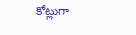కోట్లుగా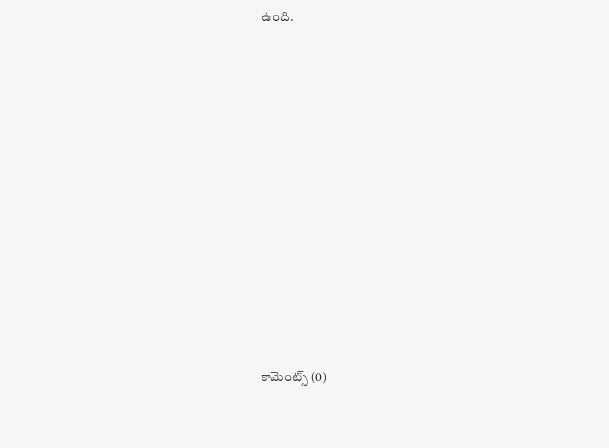ఉంది.














కామెంట్స్ (0)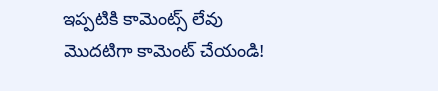ఇప్పటికి కామెంట్స్ లేవు
మొదటిగా కామెంట్ చేయండి!